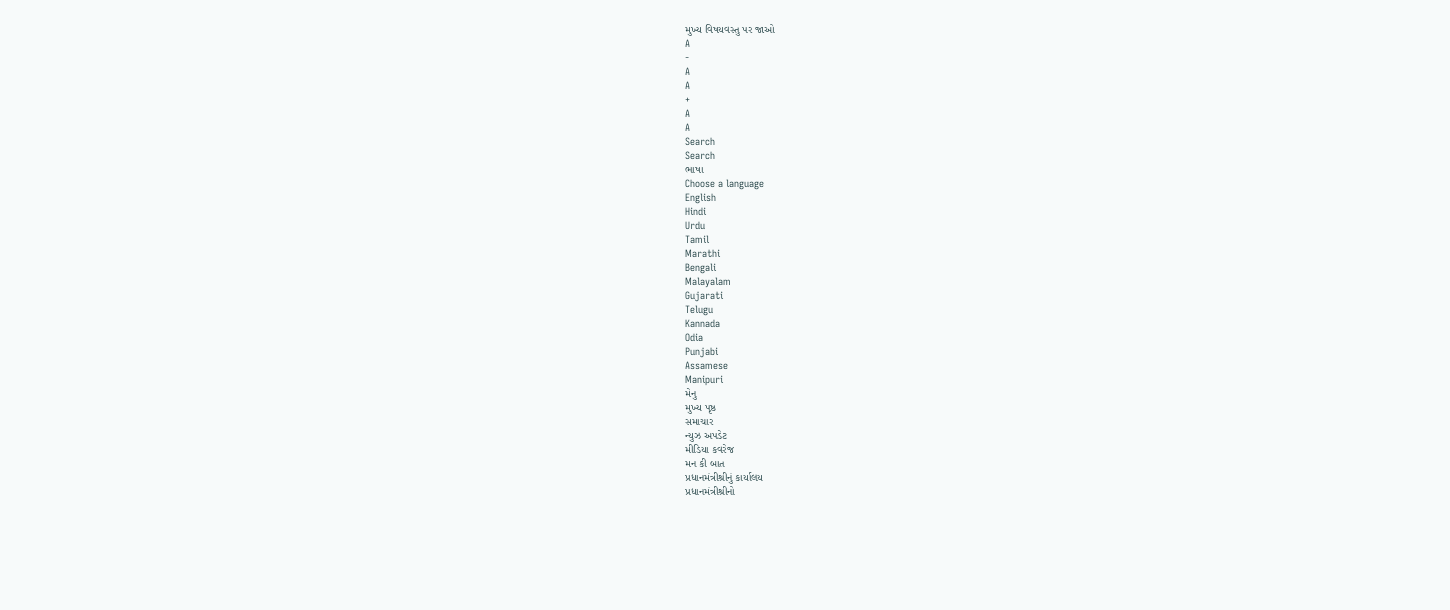મુખ્ય વિષયવસ્તુ પર જાઓ
A
-
A
A
+
A
A
Search
Search
ભાષા
Choose a language
English
Hindi
Urdu
Tamil
Marathi
Bengali
Malayalam
Gujarati
Telugu
Kannada
Odia
Punjabi
Assamese
Manipuri
મેનુ
મુખ્ય પૃષ્ઠ
સમાચાર
ન્યુઝ અપડેટ
મીડિયા કવરેજ
મન કી બાત
પ્રધાનમંત્રીશ્રીનું કાર્યાલય
પ્રધાનમંત્રીશ્રીનો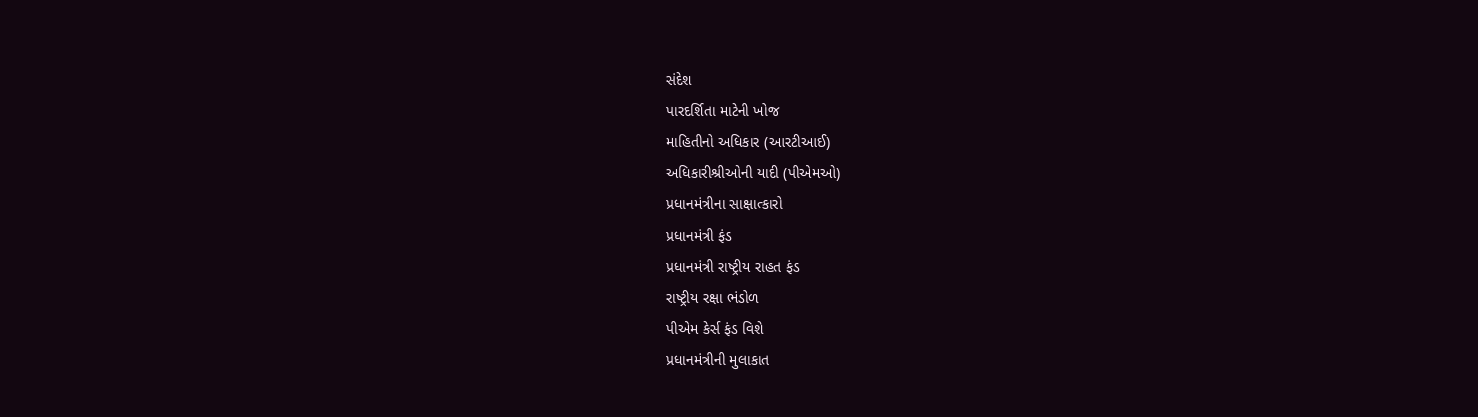સંદેશ
પારદર્શિતા માટેની ખોજ
માહિતીનો અધિકાર (આરટીઆઈ)
અધિકારીશ્રીઓની યાદી (પીએમઓ)
પ્રધાનમંત્રીના સાક્ષાત્કારો
પ્રધાનમંત્રી ફંડ
પ્રધાનમંત્રી રાષ્ટ્રીય રાહત ફંડ
રાષ્ટ્રીય રક્ષા ભંડોળ
પીએમ કેર્સ ફંડ વિશે
પ્રધાનમંત્રીની મુલાકાત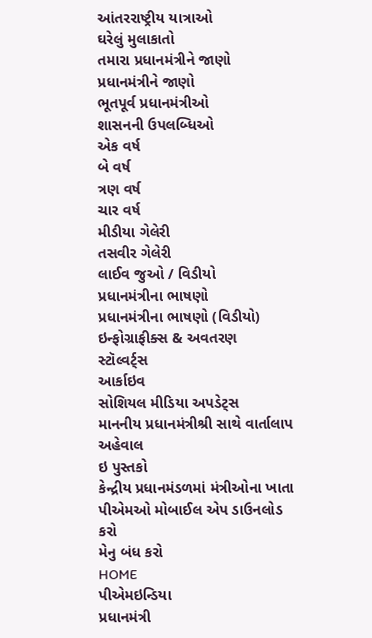આંતરરાષ્ટ્રીય યાત્રાઓ
ઘરેલું મુલાકાતો
તમારા પ્રધાનમંત્રીને જાણો
પ્રધાનમંત્રીને જાણો
ભૂતપૂર્વ પ્રધાનમંત્રીઓ
શાસનની ઉપલબ્ધિઓ
એક વર્ષ
બે વર્ષ
ત્રણ વર્ષ
ચાર વર્ષ
મીડીયા ગેલેરી
તસવીર ગેલેરી
લાઈવ જુઓ / વિડીયો
પ્રધાનમંત્રીના ભાષણો
પ્રધાનમંત્રીના ભાષણો (વિડીયો)
ઇન્ફોગ્રાફીક્સ & અવતરણ
સ્ટૉલ્વર્ટ્સ
આર્કાઇવ
સોશિયલ મીડિયા અપડેટ્સ
માનનીય પ્રધાનમંત્રીશ્રી સાથે વાર્તાલાપ
અહેવાલ
ઇ પુસ્તકો
કેન્દ્રીય પ્રધાનમંડળમાં મંત્રીઓના ખાતા
પીએમઓ મોબાઈલ એપ ડાઉનલોડ કરો
મેનુ બંધ કરો
HOME
પીએમઇન્ડિયા
પ્રધાનમંત્રી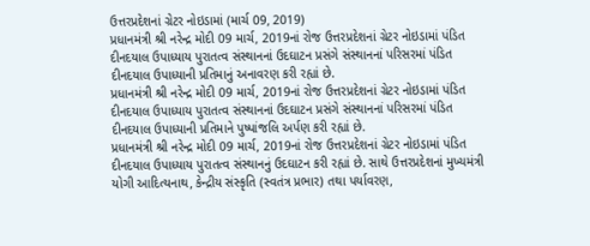ઉત્તરપ્રદેશનાં ગ્રેટર નોઇડામાં (માર્ચ 09, 2019)
પ્રધાનમંત્રી શ્રી નરેન્દ્ર મોદી 09 માર્ચ, 2019નાં રોજ ઉત્તરપ્રદેશનાં ગ્રેટર નોઇડામાં પંડિત દીનદયાલ ઉપાધ્યાય પુરાતત્વ સંસ્થાનનાં ઉદઘાટન પ્રસંગે સંસ્થાનનાં પરિસરમાં પંડિત દીનદયાલ ઉપાધ્યાની પ્રતિમાનું અનાવરણ કરી રહ્યાં છે.
પ્રધાનમંત્રી શ્રી નરેન્દ્ર મોદી 09 માર્ચ, 2019નાં રોજ ઉત્તરપ્રદેશનાં ગ્રેટર નોઇડામાં પંડિત દીનદયાલ ઉપાધ્યાય પુરાતત્વ સંસ્થાનનાં ઉદઘાટન પ્રસંગે સંસ્થાનનાં પરિસરમાં પંડિત દીનદયાલ ઉપાધ્યાની પ્રતિમાને પુષ્પાંજલિ અર્પણ કરી રહ્યાં છે.
પ્રધાનમંત્રી શ્રી નરેન્દ્ર મોદી 09 માર્ચ, 2019નાં રોજ ઉત્તરપ્રદેશનાં ગ્રેટર નોઇડામાં પંડિત દીનદયાલ ઉપાધ્યાય પુરાતત્વ સંસ્થાનનું ઉદઘાટન કરી રહ્યાં છે. સાથે ઉત્તરપ્રદેશનાં મુખ્યમંત્રી યોગી આદિત્યનાથ, કેન્દ્રીય સંસ્કૃતિ (સ્વતંત્ર પ્રભાર) તથા પર્યાવરણ,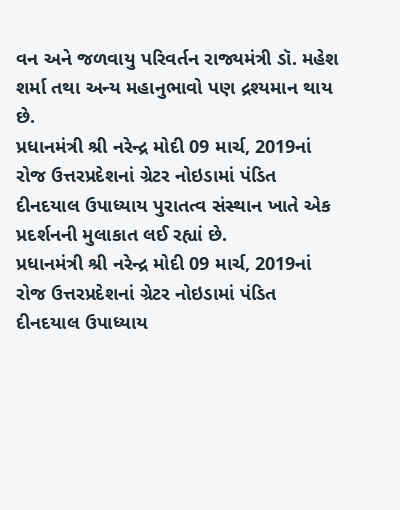વન અને જળવાયુ પરિવર્તન રાજ્યમંત્રી ડૉ. મહેશ શર્મા તથા અન્ય મહાનુભાવો પણ દ્રશ્યમાન થાય છે.
પ્રધાનમંત્રી શ્રી નરેન્દ્ર મોદી 09 માર્ચ, 2019નાં રોજ ઉત્તરપ્રદેશનાં ગ્રેટર નોઇડામાં પંડિત દીનદયાલ ઉપાધ્યાય પુરાતત્વ સંસ્થાન ખાતે એક પ્રદર્શનની મુલાકાત લઈ રહ્યાં છે.
પ્રધાનમંત્રી શ્રી નરેન્દ્ર મોદી 09 માર્ચ, 2019નાં રોજ ઉત્તરપ્રદેશનાં ગ્રેટર નોઇડામાં પંડિત દીનદયાલ ઉપાધ્યાય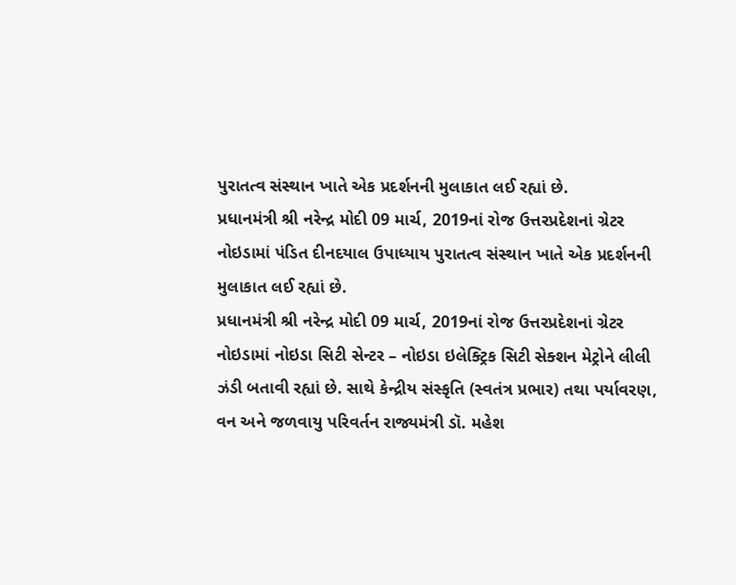પુરાતત્વ સંસ્થાન ખાતે એક પ્રદર્શનની મુલાકાત લઈ રહ્યાં છે.
પ્રધાનમંત્રી શ્રી નરેન્દ્ર મોદી 09 માર્ચ, 2019નાં રોજ ઉત્તરપ્રદેશનાં ગ્રેટર નોઇડામાં પંડિત દીનદયાલ ઉપાધ્યાય પુરાતત્વ સંસ્થાન ખાતે એક પ્રદર્શનની મુલાકાત લઈ રહ્યાં છે.
પ્રધાનમંત્રી શ્રી નરેન્દ્ર મોદી 09 માર્ચ, 2019નાં રોજ ઉત્તરપ્રદેશનાં ગ્રેટર નોઇડામાં નોઇડા સિટી સેન્ટર – નોઇડા ઇલેક્ટ્રિક સિટી સેક્શન મેટ્રોને લીલી ઝંડી બતાવી રહ્યાં છે. સાથે કેન્દ્રીય સંસ્કૃતિ (સ્વતંત્ર પ્રભાર) તથા પર્યાવરણ, વન અને જળવાયુ પરિવર્તન રાજ્યમંત્રી ડૉ. મહેશ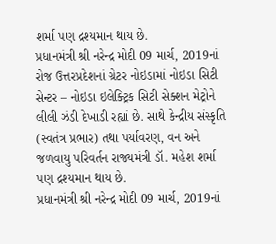શર્મા પણ દ્રશ્યમાન થાય છે.
પ્રધાનમંત્રી શ્રી નરેન્દ્ર મોદી 09 માર્ચ, 2019નાં રોજ ઉત્તરપ્રદેશનાં ગ્રેટર નોઇડામાં નોઇડા સિટી સેન્ટર – નોઇડા ઇલેક્ટ્રિક સિટી સેક્શન મેટ્રોને લીલી ઝંડી દેખાડી રહ્યાં છે. સાથે કેન્દ્રીય સંસ્કૃતિ (સ્વતંત્ર પ્રભાર) તથા પર્યાવરણ, વન અને જળવાયુ પરિવર્તન રાજ્યમંત્રી ડૉ. મહેશ શર્મા પણ દ્રશ્યમાન થાય છે.
પ્રધાનમંત્રી શ્રી નરેન્દ્ર મોદી 09 માર્ચ, 2019નાં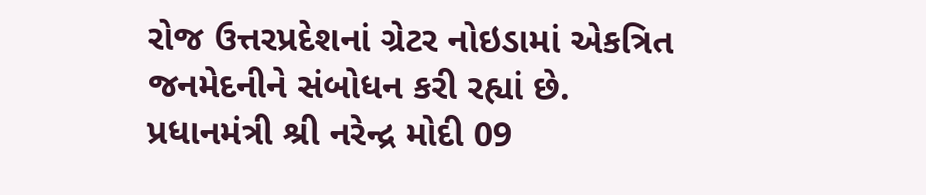રોજ ઉત્તરપ્રદેશનાં ગ્રેટર નોઇડામાં એકત્રિત જનમેદનીને સંબોધન કરી રહ્યાં છે.
પ્રધાનમંત્રી શ્રી નરેન્દ્ર મોદી 09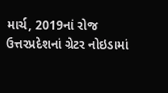માર્ચ, 2019નાં રોજ ઉત્તરપ્રદેશનાં ગ્રેટર નોઇડામાં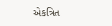એકત્રિત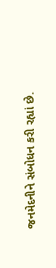જનમેદનીને સંબોધન કરી રહ્યાં છે.